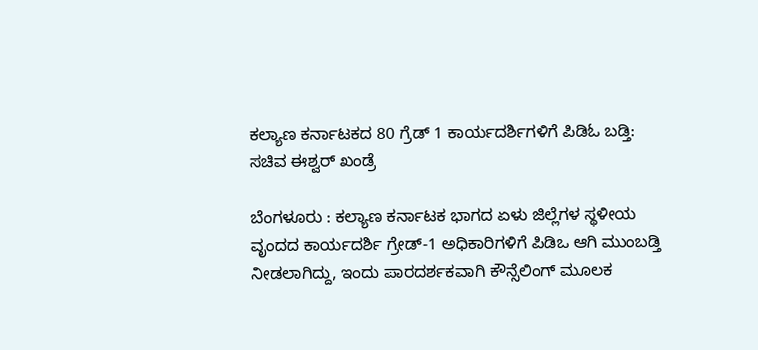ಕಲ್ಯಾಣ ಕರ್ನಾಟಕದ 80 ಗ್ರೆಡ್ 1 ಕಾರ್ಯದರ್ಶಿಗಳಿಗೆ ಪಿಡಿಓ ಬಡ್ತಿ: ಸಚಿವ ಈಶ್ವರ್ ಖಂಡ್ರೆ

ಬೆಂಗಳೂರು : ಕಲ್ಯಾಣ ಕರ್ನಾಟಕ ಭಾಗದ ಏಳು ಜಿಲ್ಲೆಗಳ ಸ್ಥಳೀಯ ವೃಂದದ ಕಾರ್ಯದರ್ಶಿ ಗ್ರೇಡ್-1 ಅಧಿಕಾರಿಗಳಿಗೆ ಪಿಡಿಒ ಆಗಿ ಮುಂಬಡ್ತಿ ನೀಡಲಾಗಿದ್ದು, ಇಂದು ಪಾರದರ್ಶಕವಾಗಿ ಕೌನ್ಸೆಲಿಂಗ್ ಮೂಲಕ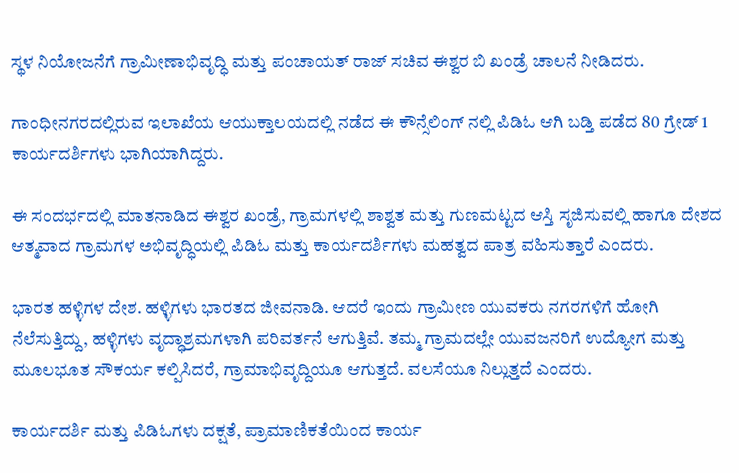ಸ್ಥಳ ನಿಯೋಜನೆಗೆ ಗ್ರಾಮೀಣಾಭಿವೃದ್ಧಿ ಮತ್ತು ಪಂಚಾಯತ್ ರಾಜ್ ಸಚಿವ ಈಶ್ವರ ಬಿ ಖಂಡ್ರೆ ಚಾಲನೆ ನೀಡಿದರು.

ಗಾಂಧೀನಗರದಲ್ಲಿರುವ ಇಲಾಖೆಯ ಆಯುಕ್ತಾಲಯದಲ್ಲಿ ನಡೆದ ಈ ಕೌನ್ಸೆಲಿಂಗ್ ನಲ್ಲಿ ಪಿಡಿಓ ಆಗಿ ಬಡ್ತಿ ಪಡೆದ 80 ಗ್ರೇಡ್ 1 ಕಾರ್ಯದರ್ಶಿಗಳು ಭಾಗಿಯಾಗಿದ್ದರು.

ಈ ಸಂದರ್ಭದಲ್ಲಿ ಮಾತನಾಡಿದ ಈಶ್ವರ ಖಂಡ್ರೆ, ಗ್ರಾಮಗಳಲ್ಲಿ ಶಾಶ್ವತ ಮತ್ತು ಗುಣಮಟ್ಟದ ಆಸ್ತಿ ಸೃಜಿಸುವಲ್ಲಿ ಹಾಗೂ ದೇಶದ ಆತ್ಮವಾದ ಗ್ರಾಮಗಳ ಅಭಿವೃದ್ಧಿಯಲ್ಲಿ ಪಿಡಿಓ ಮತ್ತು ಕಾರ್ಯದರ್ಶಿಗಳು ಮಹತ್ವದ ಪಾತ್ರ ವಹಿಸುತ್ತಾರೆ ಎಂದರು.

ಭಾರತ ಹಳ್ಳಿಗಳ ದೇಶ. ಹಳ್ಳಿಗಳು ಭಾರತದ ಜೀವನಾಡಿ. ಆದರೆ ಇಂದು ಗ್ರಾಮೀಣ ಯುವಕರು ನಗರಗಳಿಗೆ ಹೋಗಿ ನೆಲೆಸುತ್ತಿದ್ದು, ಹಳ್ಳಿಗಳು ವೃದ್ಧಾಶ್ರಮಗಳಾಗಿ ಪರಿವರ್ತನೆ ಆಗುತ್ತಿವೆ. ತಮ್ಮ ಗ್ರಾಮದಲ್ಲೇ ಯುವಜನರಿಗೆ ಉದ್ಯೋಗ ಮತ್ತು  ಮೂಲಭೂತ ಸೌಕರ್ಯ ಕಲ್ಪಿಸಿದರೆ, ಗ್ರಾಮಾಭಿವೃದ್ದಿಯೂ ಆಗುತ್ತದೆ. ವಲಸೆಯೂ ನಿಲ್ಲುತ್ತದೆ ಎಂದರು.

ಕಾರ್ಯದರ್ಶಿ ಮತ್ತು ಪಿಡಿಓಗಳು ದಕ್ಷತೆ, ಪ್ರಾಮಾಣಿಕತೆಯಿಂದ ಕಾರ್ಯ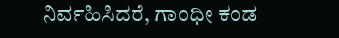ನಿರ್ವಹಿಸಿದರೆ, ಗಾಂಧೀ ಕಂಡ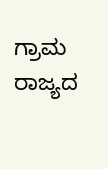ಗ್ರಾಮ ರಾಜ್ಯದ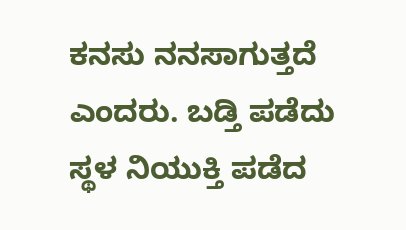ಕನಸು ನನಸಾಗುತ್ತದೆ ಎಂದರು. ಬಡ್ತಿ ಪಡೆದು ಸ್ಥಳ ನಿಯುಕ್ತಿ ಪಡೆದ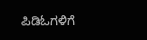ಪಿಡಿಓಗಳಿಗೆ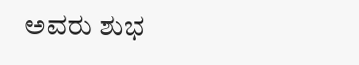ಅವರು ಶುಭ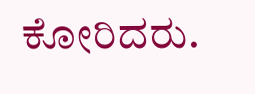ಕೋರಿದರು.